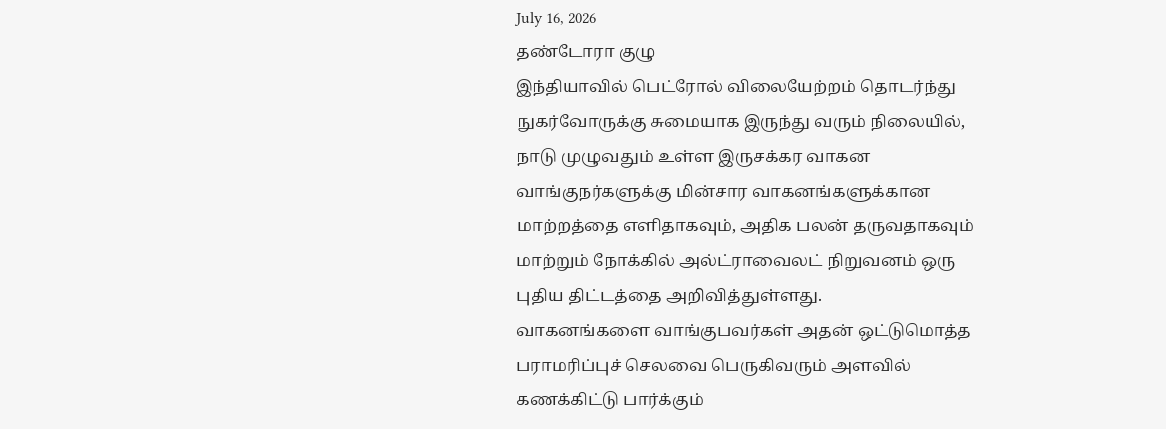July 16, 2026
தண்டோரா குழு
இந்தியாவில் பெட்ரோல் விலையேற்றம் தொடர்ந்து நுகர்வோருக்கு சுமையாக இருந்து வரும் நிலையில், நாடு முழுவதும் உள்ள இருசக்கர வாகன வாங்குநர்களுக்கு மின்சார வாகனங்களுக்கான மாற்றத்தை எளிதாகவும், அதிக பலன் தருவதாகவும் மாற்றும் நோக்கில் அல்ட்ராவைலட் நிறுவனம் ஒரு புதிய திட்டத்தை அறிவித்துள்ளது.
வாகனங்களை வாங்குபவர்கள் அதன் ஒட்டுமொத்த பராமரிப்புச் செலவை பெருகிவரும் அளவில் கணக்கிட்டு பார்க்கும்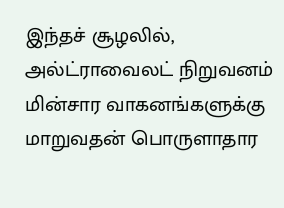இந்தச் சூழலில், அல்ட்ராவைலட் நிறுவனம் மின்சார வாகனங்களுக்கு மாறுவதன் பொருளாதார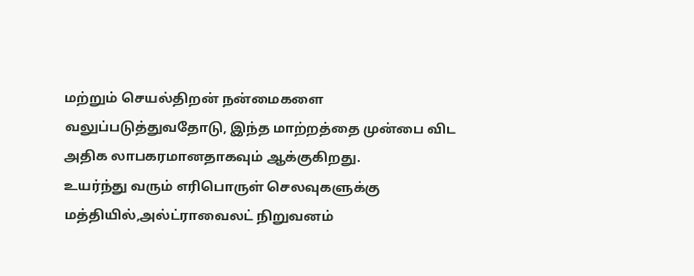மற்றும் செயல்திறன் நன்மைகளை வலுப்படுத்துவதோடு, இந்த மாற்றத்தை முன்பை விட அதிக லாபகரமானதாகவும் ஆக்குகிறது.
உயர்ந்து வரும் எரிபொருள் செலவுகளுக்கு மத்தியில்,அல்ட்ராவைலட் நிறுவனம்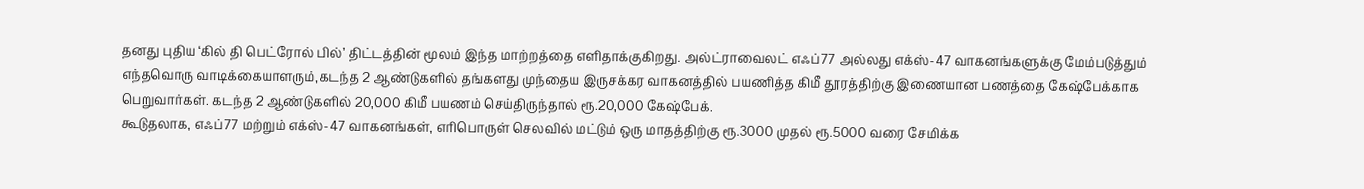தனது புதிய ‘கில் தி பெட்ரோல் பில்’ திட்டத்தின் மூலம் இந்த மாற்றத்தை எளிதாக்குகிறது. அல்ட்ராவைலட் எஃப்77 அல்லது எக்ஸ்-47 வாகனங்களுக்கு மேம்படுத்தும் எந்தவொரு வாடிக்கையாளரும்,கடந்த 2 ஆண்டுகளில் தங்களது முந்தைய இருசக்கர வாகனத்தில் பயணித்த கிமீ தூரத்திற்கு இணையான பணத்தை கேஷ்பேக்காக பெறுவார்கள். கடந்த 2 ஆண்டுகளில் 20,000 கிமீ பயணம் செய்திருந்தால் ரூ.20,000 கேஷ்பேக்.
கூடுதலாக, எஃப்77 மற்றும் எக்ஸ்-47 வாகனங்கள், எரிபொருள் செலவில் மட்டும் ஒரு மாதத்திற்கு ரூ.3000 முதல் ரூ.5000 வரை சேமிக்க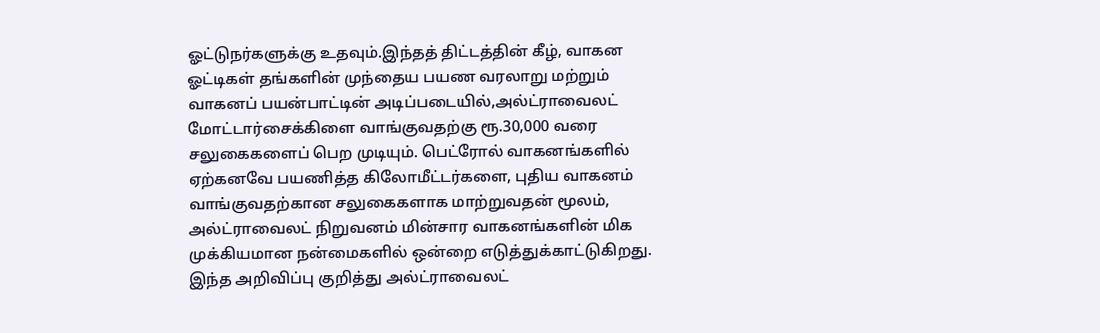ஓட்டுநர்களுக்கு உதவும்.இந்தத் திட்டத்தின் கீழ், வாகன ஓட்டிகள் தங்களின் முந்தைய பயண வரலாறு மற்றும் வாகனப் பயன்பாட்டின் அடிப்படையில்,அல்ட்ராவைலட் மோட்டார்சைக்கிளை வாங்குவதற்கு ரூ.30,000 வரை சலுகைகளைப் பெற முடியும். பெட்ரோல் வாகனங்களில் ஏற்கனவே பயணித்த கிலோமீட்டர்களை, புதிய வாகனம் வாங்குவதற்கான சலுகைகளாக மாற்றுவதன் மூலம், அல்ட்ராவைலட் நிறுவனம் மின்சார வாகனங்களின் மிக முக்கியமான நன்மைகளில் ஒன்றை எடுத்துக்காட்டுகிறது.
இந்த அறிவிப்பு குறித்து அல்ட்ராவைலட்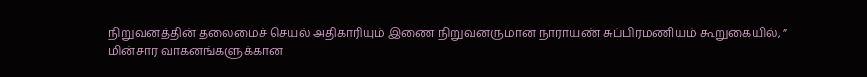நிறுவனத்தின் தலைமைச் செயல் அதிகாரியும் இணை நிறுவனருமான நாராயண் சுப்பிரமணியம் கூறுகையில், ”
மின்சார வாகனங்களுக்கான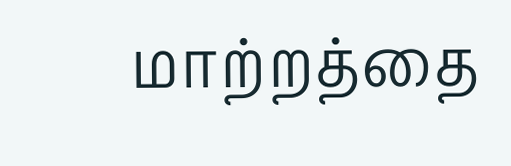மாற்றத்தை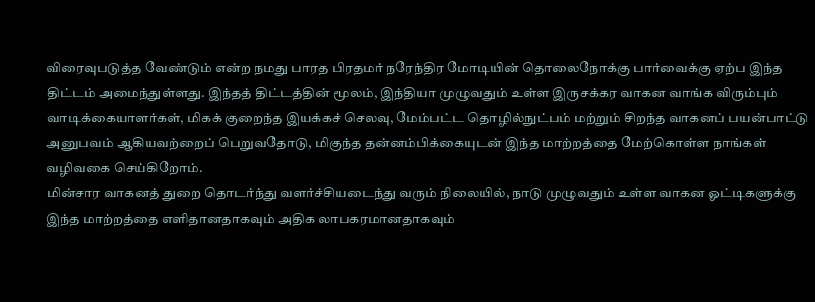விரைவுபடுத்த வேண்டும் என்ற நமது பாரத பிரதமர் நரேந்திர மோடியின் தொலைநோக்கு பார்வைக்கு ஏற்ப இந்த திட்டம் அமைந்துள்ளது. இந்தத் திட்டத்தின் மூலம், இந்தியா முழுவதும் உள்ள இருசக்கர வாகன வாங்க விரும்பும் வாடிக்கையாளர்கள், மிகக் குறைந்த இயக்கச் செலவு, மேம்பட்ட தொழில்நுட்பம் மற்றும் சிறந்த வாகனப் பயன்பாட்டு அனுபவம் ஆகியவற்றைப் பெறுவதோடு, மிகுந்த தன்னம்பிக்கையுடன் இந்த மாற்றத்தை மேற்கொள்ள நாங்கள் வழிவகை செய்கிறோம்.
மின்சார வாகனத் துறை தொடர்ந்து வளர்ச்சியடைந்து வரும் நிலையில், நாடு முழுவதும் உள்ள வாகன ஓட்டிகளுக்கு இந்த மாற்றத்தை எளிதானதாகவும் அதிக லாபகரமானதாகவும்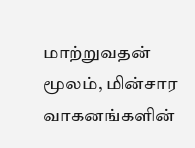மாற்றுவதன் மூலம், மின்சார வாகனங்களின்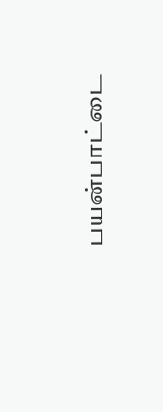பயன்பாட்டை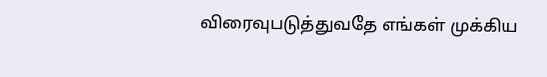விரைவுபடுத்துவதே எங்கள் முக்கிய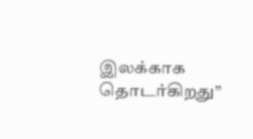இலக்காக தொடர்கிறது”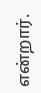என்றார்.